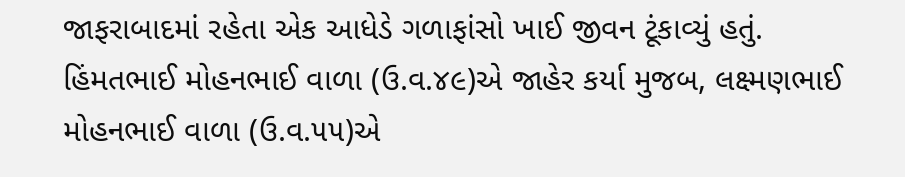જાફરાબાદમાં રહેતા એક આધેડે ગળાફાંસો ખાઈ જીવન ટૂંકાવ્યું હતું. હિંમતભાઈ મોહનભાઈ વાળા (ઉ.વ.૪૯)એ જાહેર કર્યા મુજબ, લક્ષ્મણભાઈ મોહનભાઈ વાળા (ઉ.વ.૫૫)એ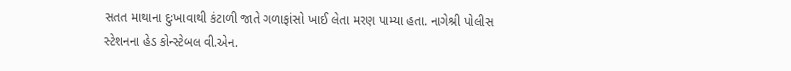સતત માથાના દુઃખાવાથી કંટાળી જાતે ગળાફાંસો ખાઈ લેતા મરણ પામ્યા હતા. નાગેશ્રી પોલીસ સ્ટેશનના હેડ કોન્સ્ટેબલ વી.એન.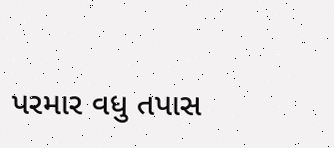પરમાર વધુ તપાસ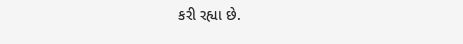કરી રહ્યા છે.